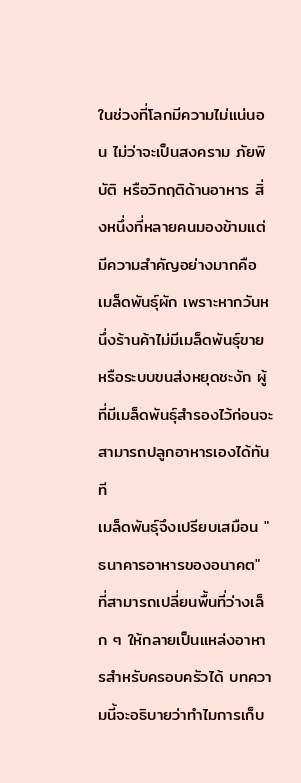ในช่วงที่โลกมีความไม่แน่นอน ไม่ว่าจะเป็นสงคราม ภัยพิบัติ หรือวิกฤติด้านอาหาร สิ่งหนึ่งที่หลายคนมองข้ามแต่มีความสำคัญอย่างมากคือ เมล็ดพันธุ์ผัก เพราะหากวันหนึ่งร้านค้าไม่มีเมล็ดพันธุ์ขาย หรือระบบขนส่งหยุดชะงัก ผู้ที่มีเมล็ดพันธุ์สำรองไว้ก่อนจะสามารถปลูกอาหารเองได้ทันที
เมล็ดพันธุ์จึงเปรียบเสมือน "ธนาคารอาหารของอนาคต" ที่สามารถเปลี่ยนพื้นที่ว่างเล็ก ๆ ให้กลายเป็นแหล่งอาหารสำหรับครอบครัวได้ บทความนี้จะอธิบายว่าทำไมการเก็บ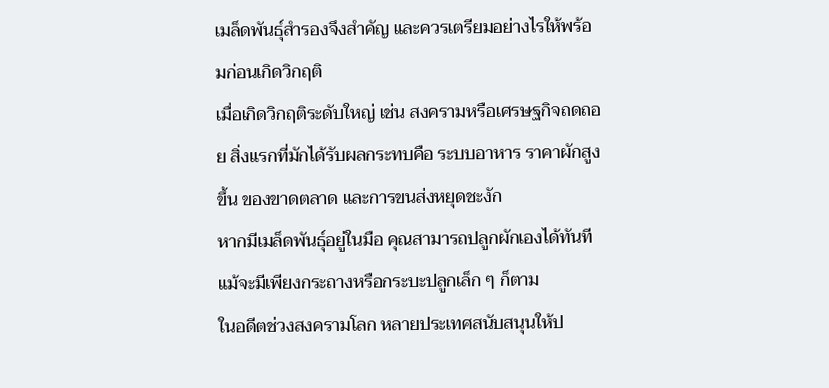เมล็ดพันธุ์สำรองจึงสำคัญ และควรเตรียมอย่างไรให้พร้อมก่อนเกิดวิกฤติ
เมื่อเกิดวิกฤติระดับใหญ่ เช่น สงครามหรือเศรษฐกิจถดถอย สิ่งแรกที่มักได้รับผลกระทบคือ ระบบอาหาร ราคาผักสูงขึ้น ของขาดตลาด และการขนส่งหยุดชะงัก
หากมีเมล็ดพันธุ์อยู่ในมือ คุณสามารถปลูกผักเองได้ทันที แม้จะมีเพียงกระถางหรือกระบะปลูกเล็ก ๆ ก็ตาม
ในอดีตช่วงสงครามโลก หลายประเทศสนับสนุนให้ป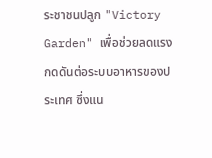ระชาชนปลูก "Victory Garden" เพื่อช่วยลดแรงกดดันต่อระบบอาหารของประเทศ ซึ่งแน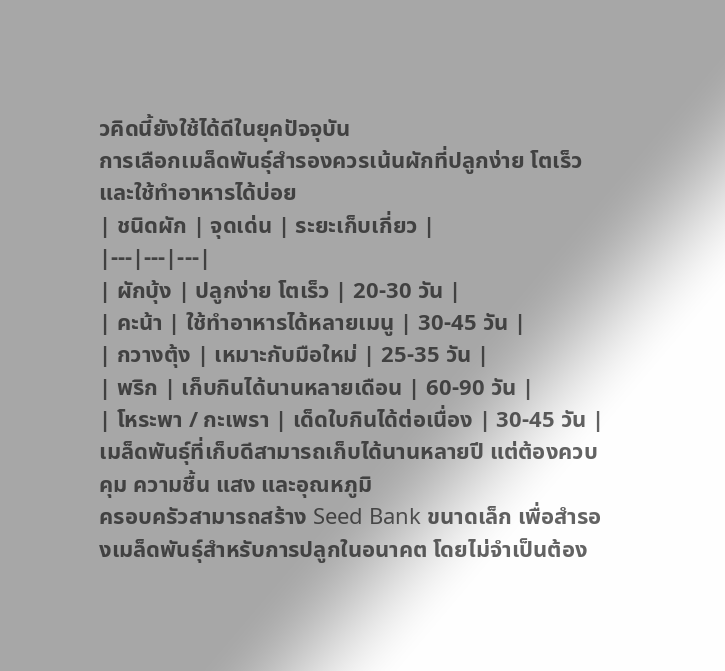วคิดนี้ยังใช้ได้ดีในยุคปัจจุบัน
การเลือกเมล็ดพันธุ์สำรองควรเน้นผักที่ปลูกง่าย โตเร็ว และใช้ทำอาหารได้บ่อย
| ชนิดผัก | จุดเด่น | ระยะเก็บเกี่ยว |
|---|---|---|
| ผักบุ้ง | ปลูกง่าย โตเร็ว | 20-30 วัน |
| คะน้า | ใช้ทำอาหารได้หลายเมนู | 30-45 วัน |
| กวางตุ้ง | เหมาะกับมือใหม่ | 25-35 วัน |
| พริก | เก็บกินได้นานหลายเดือน | 60-90 วัน |
| โหระพา / กะเพรา | เด็ดใบกินได้ต่อเนื่อง | 30-45 วัน |
เมล็ดพันธุ์ที่เก็บดีสามารถเก็บได้นานหลายปี แต่ต้องควบคุม ความชื้น แสง และอุณหภูมิ
ครอบครัวสามารถสร้าง Seed Bank ขนาดเล็ก เพื่อสำรองเมล็ดพันธุ์สำหรับการปลูกในอนาคต โดยไม่จำเป็นต้อง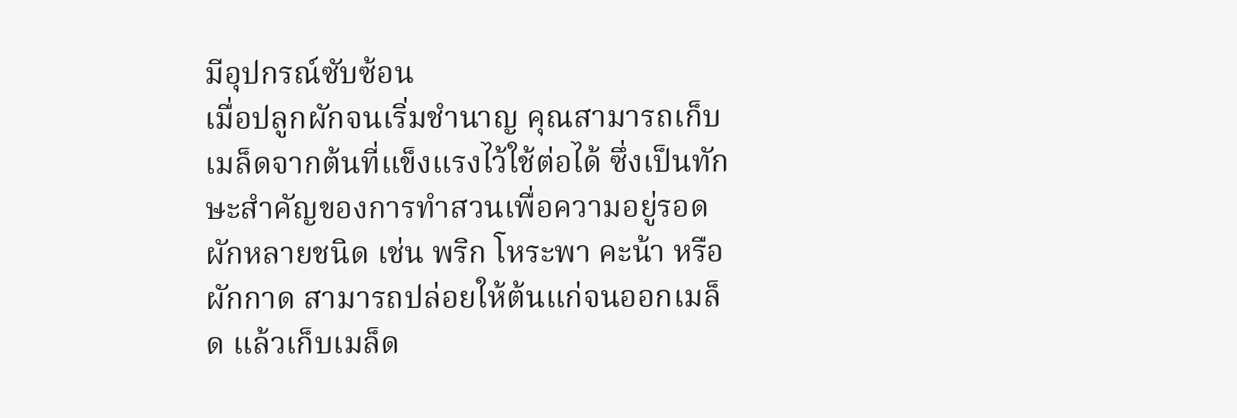มีอุปกรณ์ซับซ้อน
เมื่อปลูกผักจนเริ่มชำนาญ คุณสามารถเก็บเมล็ดจากต้นที่แข็งแรงไว้ใช้ต่อได้ ซึ่งเป็นทักษะสำคัญของการทำสวนเพื่อความอยู่รอด
ผักหลายชนิด เช่น พริก โหระพา คะน้า หรือผักกาด สามารถปล่อยให้ต้นแก่จนออกเมล็ด แล้วเก็บเมล็ด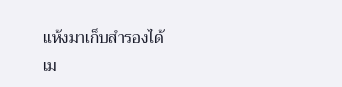แห้งมาเก็บสำรองได้
เม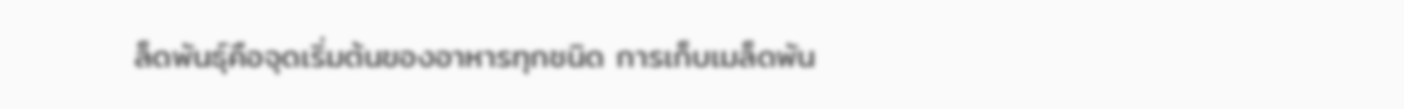ล็ดพันธุ์คือจุดเริ่มต้นของอาหารทุกชนิด การเก็บเมล็ดพัน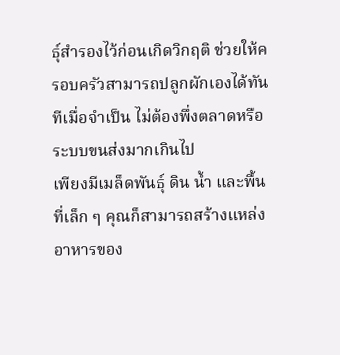ธุ์สำรองไว้ก่อนเกิดวิกฤติ ช่วยให้ครอบครัวสามารถปลูกผักเองได้ทันทีเมื่อจำเป็น ไม่ต้องพึ่งตลาดหรือระบบขนส่งมากเกินไป
เพียงมีเมล็ดพันธุ์ ดิน น้ำ และพื้นที่เล็ก ๆ คุณก็สามารถสร้างแหล่งอาหารของ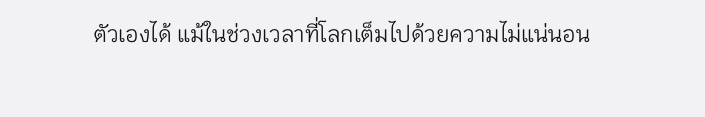ตัวเองได้ แม้ในช่วงเวลาที่โลกเต็มไปด้วยความไม่แน่นอน